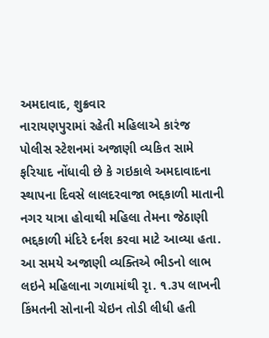અમદાવાદ, શુક્રવાર
નારાયણપુરામાં રહેતી મહિલાએ કારંજ પોલીસ સ્ટેશનમાં અજાણી વ્યકિત સામે ફરિયાદ નોંધાવી છે કે ગઇકાલે અમદાવાદના સ્થાપના દિવસે લાલદરવાજા ભદ્દકાળી માતાની નગર યાત્રા હોવાથી મહિલા તેમના જેઠાણી ભદ્દકાળી મંદિરે દર્નશ કરવા માટે આવ્યા હતા. આ સમયે અજાણી વ્યક્તિએ ભીડનો લાભ લઇને મહિલાના ગળામાંથી રૃા. ૧.૩૫ લાખની કિંમતની સોનાની ચેઇન તોડી લીધી હતી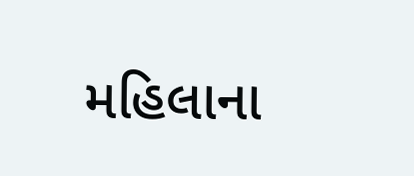મહિલાના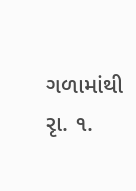ગળામાંથી રૃા. ૧.